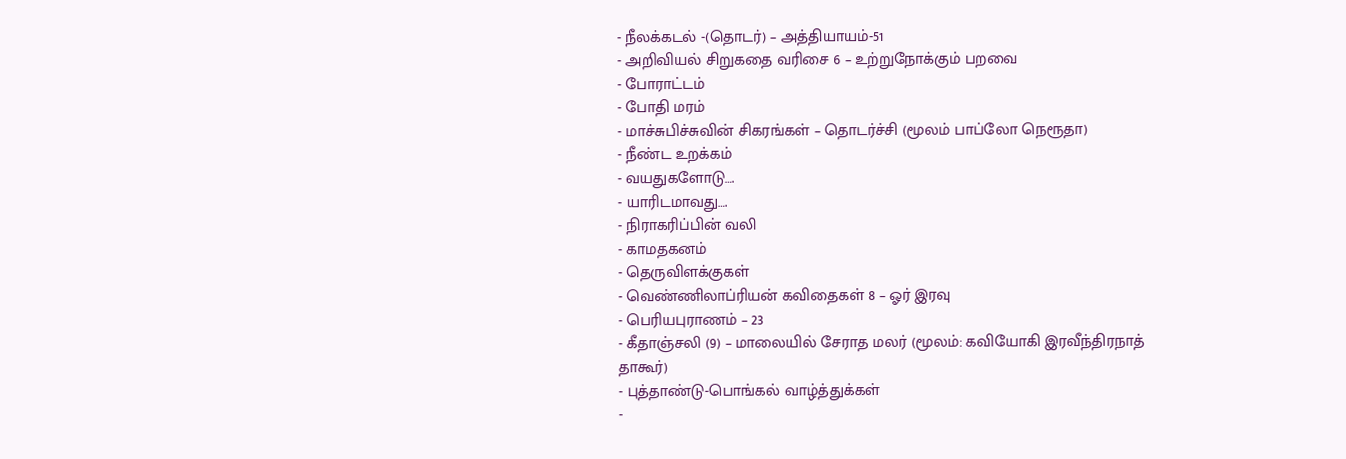- நீலக்கடல் -(தொடர்) – அத்தியாயம்-51
- அறிவியல் சிறுகதை வரிசை 6 – உற்றுநோக்கும் பறவை
- போராட்டம்
- போதி மரம்
- மாச்சுபிச்சுவின் சிகரங்கள் – தொடர்ச்சி (மூலம் பாப்லோ நெரூதா)
- நீண்ட உறக்கம்
- வயதுகளோடு….
- யாரிடமாவது….
- நிராகரிப்பின் வலி
- காமதகனம்
- தெருவிளக்குகள்
- வெண்ணிலாப்ரியன் கவிதைகள் 8 – ஓர் இரவு
- பெரியபுராணம் – 23
- கீதாஞ்சலி (9) – மாலையில் சேராத மலர் (மூலம்: கவியோகி இரவீந்திரநாத் தாகூர்)
- புத்தாண்டு-பொங்கல் வாழ்த்துக்கள்
-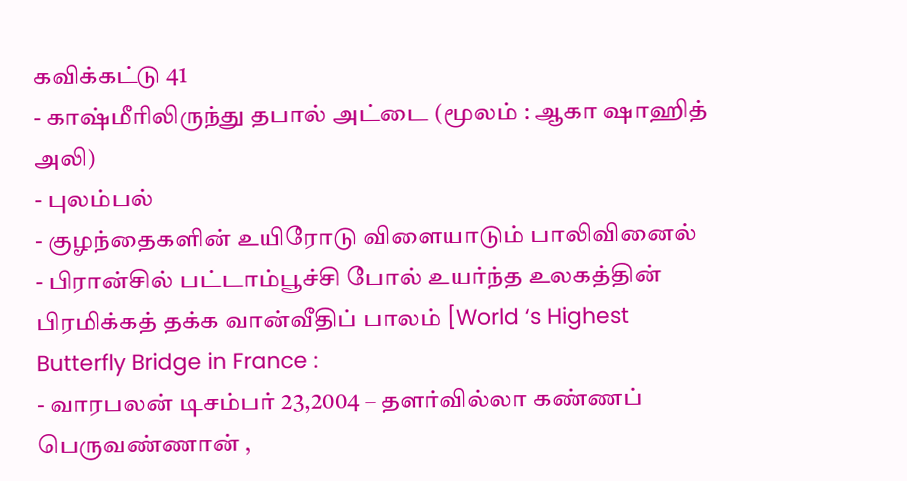கவிக்கட்டு 41
- காஷ்மீரிலிருந்து தபால் அட்டை (மூலம் : ஆகா ஷாஹித் அலி)
- புலம்பல்
- குழந்தைகளின் உயிரோடு விளையாடும் பாலிவினைல்
- பிரான்சில் பட்டாம்பூச்சி போல் உயர்ந்த உலகத்தின் பிரமிக்கத் தக்க வான்வீதிப் பாலம் [World ‘s Highest Butterfly Bridge in France :
- வாரபலன் டிசம்பர் 23,2004 – தளர்வில்லா கண்ணப் பெருவண்ணான் ,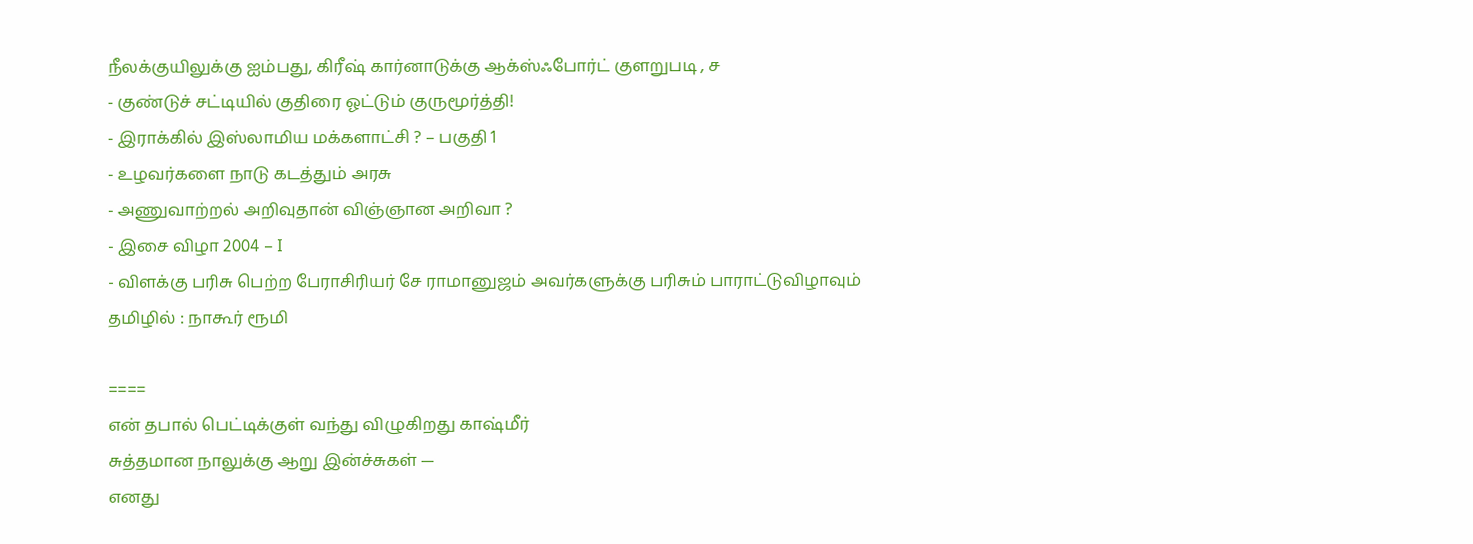நீலக்குயிலுக்கு ஐம்பது, கிரீஷ் கார்னாடுக்கு ஆக்ஸ்ஃபோர்ட் குளறுபடி , ச
- குண்டுச் சட்டியில் குதிரை ஓட்டும் குருமூர்த்தி!
- இராக்கில் இஸ்லாமிய மக்களாட்சி ? – பகுதி 1
- உழவர்களை நாடு கடத்தும் அரசு
- அணுவாற்றல் அறிவுதான் விஞ்ஞான அறிவா ?
- இசை விழா 2004 – I
- விளக்கு பரிசு பெற்ற பேராசிரியர் சே ராமானுஜம் அவர்களுக்கு பரிசும் பாராட்டுவிழாவும்
தமிழில் : நாகூர் ரூமி

====
என் தபால் பெட்டிக்குள் வந்து விழுகிறது காஷ்மீர்
சுத்தமான நாலுக்கு ஆறு இன்ச்சுகள் —
எனது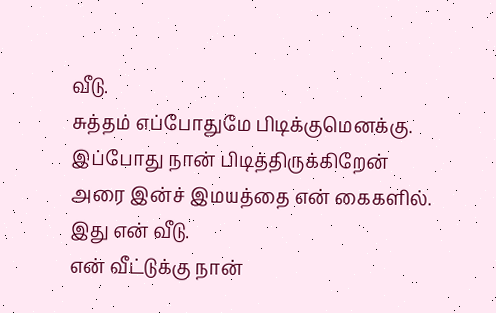வீடு.
சுத்தம் எப்போதுமே பிடிக்குமெனக்கு.
இப்போது நான் பிடித்திருக்கிறேன்
அரை இன்ச் இமயத்தை என் கைகளில்.
இது என் வீடு.
என் வீட்டுக்கு நான்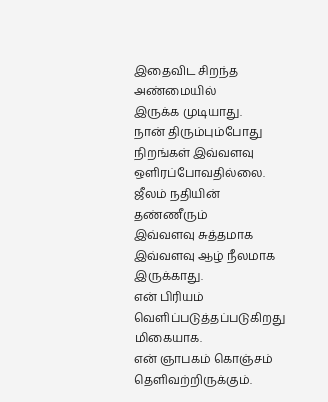இதைவிட சிறந்த அண்மையில்
இருக்க முடியாது.
நான் திரும்பும்போது
நிறங்கள் இவ்வளவு ஒளிரப்போவதில்லை.
ஜீலம் நதியின் தண்ணீரும்
இவ்வளவு சுத்தமாக
இவ்வளவு ஆழ் நீலமாக இருக்காது.
என் பிரியம் வெளிப்படுத்தப்படுகிறது
மிகையாக.
என் ஞாபகம் கொஞ்சம் தெளிவற்றிருக்கும்.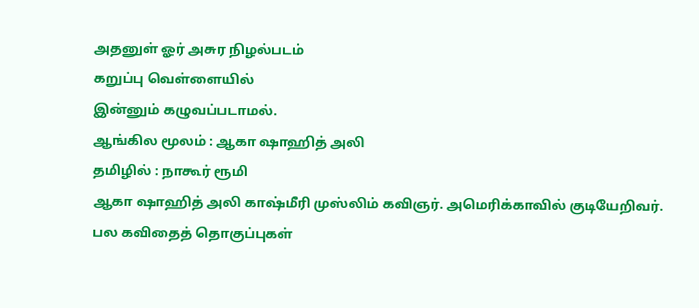அதனுள் ஓர் அசுர நிழல்படம்
கறுப்பு வெள்ளையில்
இன்னும் கழுவப்படாமல்.
ஆங்கில மூலம் : ஆகா ஷாஹித் அலி
தமிழில் : நாகூர் ரூமி
ஆகா ஷாஹித் அலி காஷ்மீரி முஸ்லிம் கவிஞர். அமெரிக்காவில் குடியேறிவர். பல கவிதைத் தொகுப்புகள்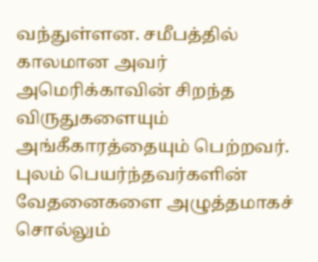வந்துள்ளன. சமீபத்தில் காலமான அவர் அமெரிக்காவின் சிறந்த விருதுகளையும் அங்கீகாரத்தையும் பெற்றவர். புலம் பெயர்ந்தவர்களின் வேதனைகளை அழுத்தமாகச் சொல்லும்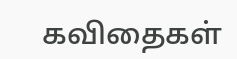கவிதைகள்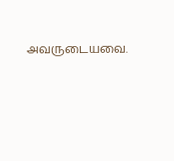அவருடையவை.